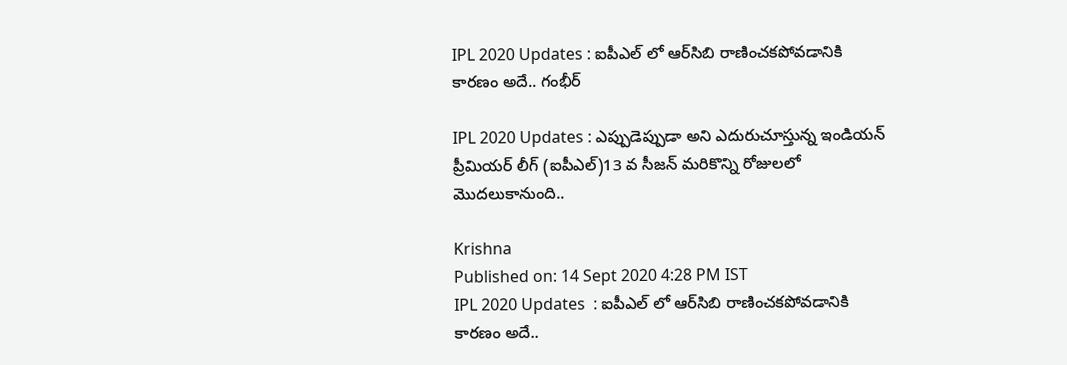IPL 2020 Updates : ఐపీఎల్ లో ఆర్‌సిబి రాణించకపోవడానికి కారణం అదే.. గంభీర్

IPL 2020 Updates : ఎప్పుడెప్పుడా అని ఎదురుచూస్తున్న ఇండియన్ ప్రీమియర్ లీగ్ (ఐపీఎల్‌)13 వ సీజన్ మరికొన్ని రోజులలో మొదలుకానుంది..

Krishna
Published on: 14 Sept 2020 4:28 PM IST
IPL 2020 Updates  : ఐపీఎల్ లో ఆర్‌సిబి రాణించకపోవడానికి కారణం అదే..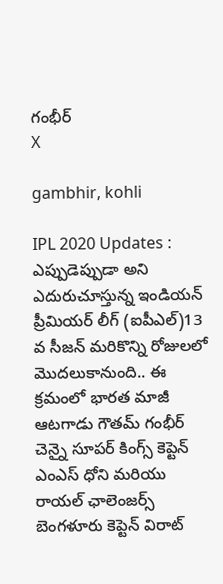గంభీర్
X

gambhir, kohli

IPL 2020 Updates : ఎప్పుడెప్పుడా అని ఎదురుచూస్తున్న ఇండియన్ ప్రీమియర్ లీగ్ (ఐపీఎల్‌)13 వ సీజన్ మరికొన్ని రోజులలో మొదలుకానుంది.. ఈ క్రమంలో భారత మాజీ ఆటగాడు గౌతమ్ గంభీర్ చెన్నై సూపర్ కింగ్స్ కెప్టెన్ ఎంఎస్ ధోని మరియు రాయల్ ఛాలెంజర్స్ బెంగళూరు కెప్టెన్ విరాట్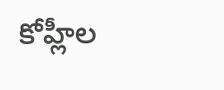కోహ్లీల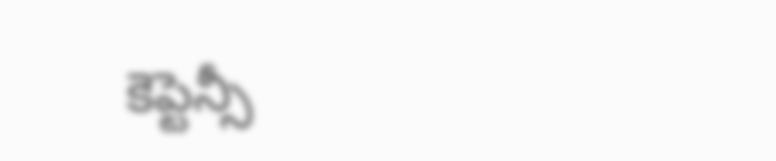కెప్టెన్సీ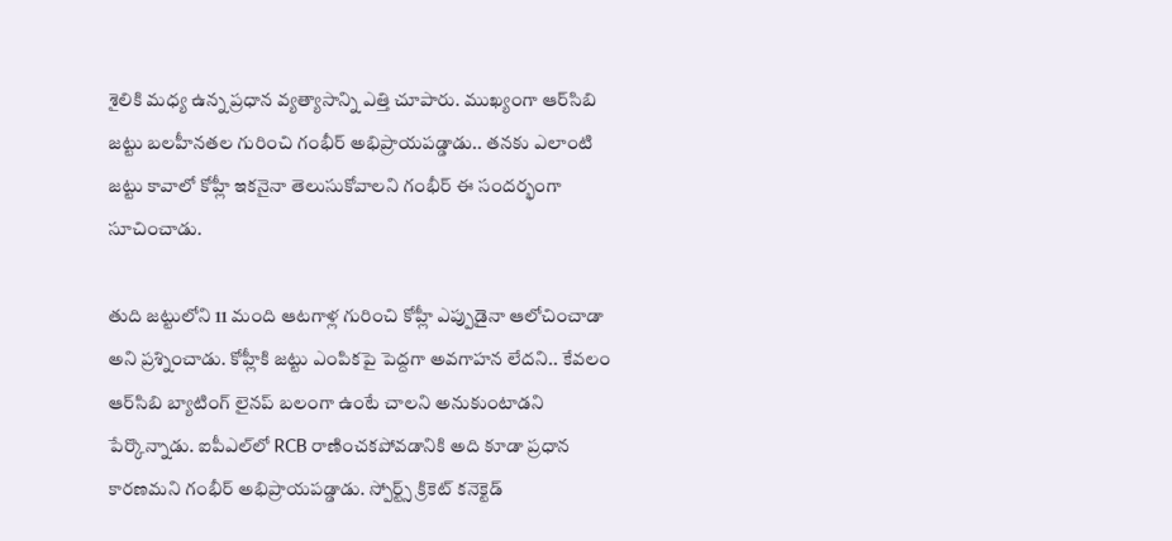శైలికి మధ్య ఉన్న ప్రధాన వ్యత్యాసాన్ని ఎత్తి చూపారు. ముఖ్యంగా ఆర్‌సిబి జట్టు బలహీనతల గురించి గంభీర్ అభిప్రాయపడ్డాడు.. తనకు ఎలాంటి జట్టు కావాలో కోహ్లీ ఇకనైనా తెలుసుకోవాలని గంభీర్ ఈ సందర్భంగా సూచించాడు.

తుది జట్టులోని 11 మంది ఆటగాళ్ల గురించి కోహ్లీ ఎప్పుడైనా ఆలోచించాడా అని ప్రశ్నించాడు. కోహ్లీకి జట్టు ఎంపికపై పెద్దగా అవగాహన లేదని.. కేవలం ఆర్‌సిబి బ్యాటింగ్‌ లైనప్‌ బలంగా ఉంటే చాలని అనుకుంటాడని పేర్కొన్నాడు. ఐపీఎల్‌లో RCB రాణించకపోవడానికి అది కూడా ప్రధాన కారణమని గంభీర్ అభిప్రాయపడ్డాడు. స్పోర్ట్స్ క్రికెట్ కనెక్టెడ్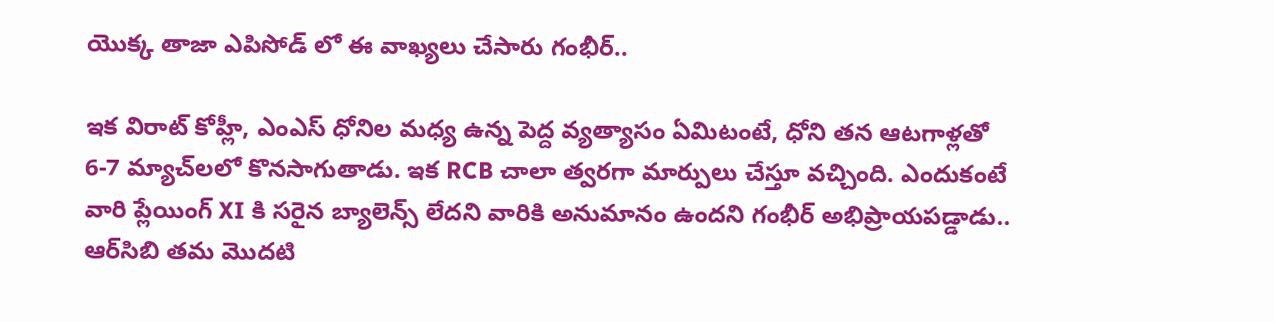యొక్క తాజా ఎపిసోడ్ లో ఈ వాఖ్యలు చేసారు గంభీర్..

ఇక విరాట్ కోహ్లీ, ఎంఎస్ ధోనిల మధ్య ఉన్న పెద్ద వ్యత్యాసం ఏమిటంటే, ధోని తన ఆటగాళ్లతో 6-7 మ్యాచ్‌లలో కొనసాగుతాడు. ఇక RCB చాలా త్వరగా మార్పులు చేస్తూ వచ్చింది. ఎందుకంటే వారి ప్లేయింగ్ XI కి సరైన బ్యాలెన్స్ లేదని వారికి అనుమానం ఉందని గంభీర్ అభిప్రాయపడ్డాడు.. ఆర్‌సిబి తమ మొదటి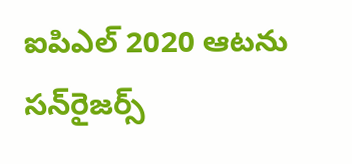ఐపిఎల్ 2020 ఆటను సన్‌రైజర్స్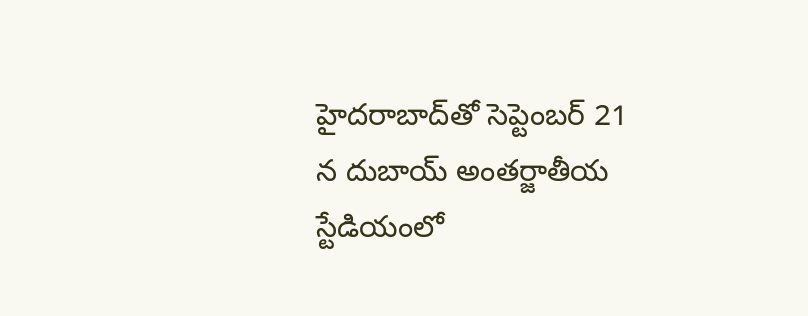హైదరాబాద్‌తో సెప్టెంబర్ 21 న దుబాయ్ అంతర్జాతీయ స్టేడియంలో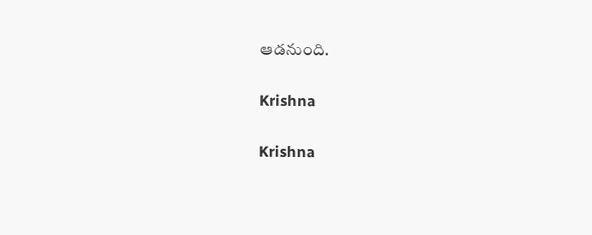ఆడనుంది.

Krishna

Krishna